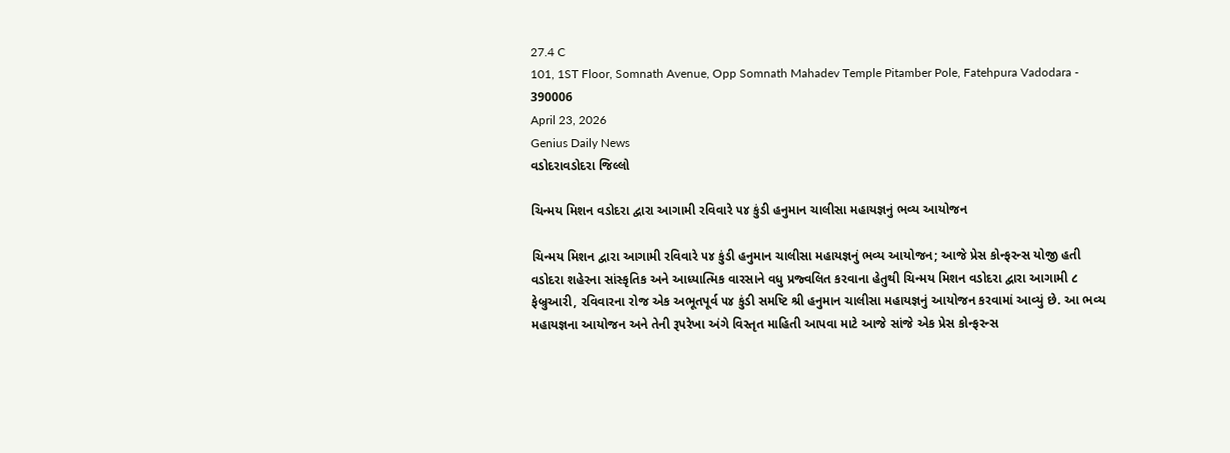27.4 C
101, 1ST Floor, Somnath Avenue, Opp Somnath Mahadev Temple Pitamber Pole, Fatehpura Vadodara - 390006
April 23, 2026
Genius Daily News
વડોદરાવડોદરા જિલ્લો

ચિન્મય મિશન વડોદરા દ્વારા આગામી રવિવારે ૫૪ કુંડી હનુમાન ચાલીસા મહાયજ્ઞનું ભવ્ય આયોજન

ચિન્મય મિશન દ્વારા આગામી રવિવારે ૫૪ કુંડી હનુમાન ચાલીસા મહાયજ્ઞનું ભવ્ય આયોજન; આજે પ્રેસ કોન્ફરન્સ યોજી હતી
વડોદરા શહેરના સાંસ્કૃતિક અને આધ્યાત્મિક વારસાને વધુ પ્રજ્વલિત કરવાના હેતુથી ચિન્મય મિશન વડોદરા દ્વારા આગામી ૮ ફેબ્રુઆરી, રવિવારના રોજ એક અભૂતપૂર્વ ૫૪ કુંડી સમષ્ટિ શ્રી હનુમાન ચાલીસા મહાયજ્ઞનું આયોજન કરવામાં આવ્યું છે. આ ભવ્ય મહાયજ્ઞના આયોજન અને તેની રૂપરેખા અંગે વિસ્તૃત માહિતી આપવા માટે આજે સાંજે એક પ્રેસ કોન્ફરન્સ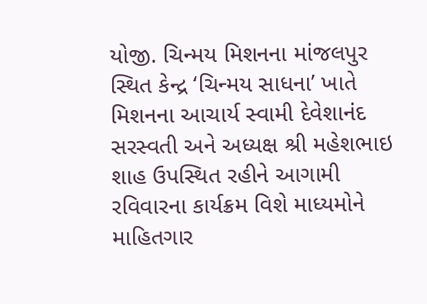યોજી. ચિન્મય મિશનના માંજલપુર સ્થિત કેન્દ્ર ‘ચિન્મય સાધના’ ખાતે મિશનના આચાર્ય સ્વામી દેવેશાનંદ સરસ્વતી અને અધ્યક્ષ શ્રી મહેશભાઇ શાહ ઉપસ્થિત રહીને આગામી રવિવારના કાર્યક્રમ વિશે માધ્યમોને માહિતગાર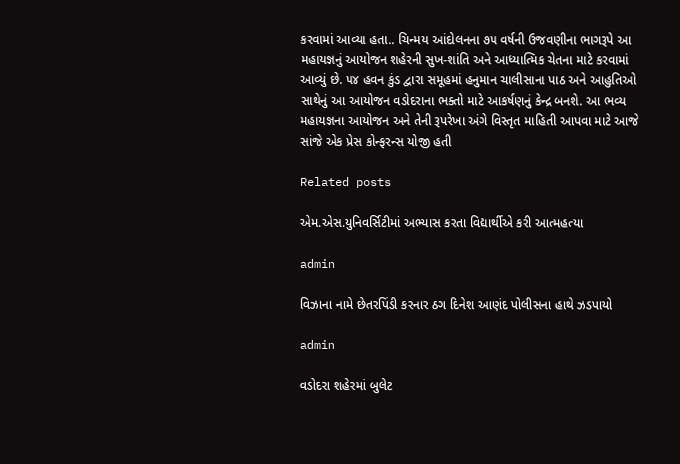કરવામાં આવ્યા હતા.. ચિન્મય આંદોલનના ૭૫ વર્ષની ઉજવણીના ભાગરૂપે આ મહાયજ્ઞનું આયોજન શહેરની સુખ-શાંતિ અને આધ્યાત્મિક ચેતના માટે કરવામાં આવ્યું છે. ૫૪ હવન કુંડ દ્વારા સમૂહમાં હનુમાન ચાલીસાના પાઠ અને આહુતિઓ સાથેનું આ આયોજન વડોદરાના ભક્તો માટે આકર્ષણનું કેન્દ્ર બનશે. આ ભવ્ય મહાયજ્ઞના આયોજન અને તેની રૂપરેખા અંગે વિસ્તૃત માહિતી આપવા માટે આજે સાંજે એક પ્રેસ કોન્ફરન્સ યોજી હતી

Related posts

એમ.એસ.યુનિવર્સિટીમાં અભ્યાસ કરતા વિદ્યાર્થીએ કરી આત્મહત્યા

admin

વિઝાના નામે છેતરપિંડી કરનાર ઠગ દિનેશ આણંદ પોલીસના હાથે ઝડપાયો

admin

વડોદરા શહેરમાં બુલેટ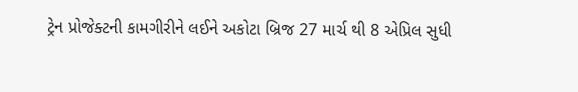ટ્રેન પ્રોજેક્ટની કામગીરીને લઈને અકોટા બ્રિજ 27 માર્ચ થી 8 એપ્રિલ સુધી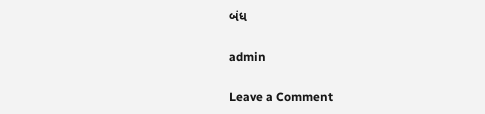બંધ

admin

Leave a Comment